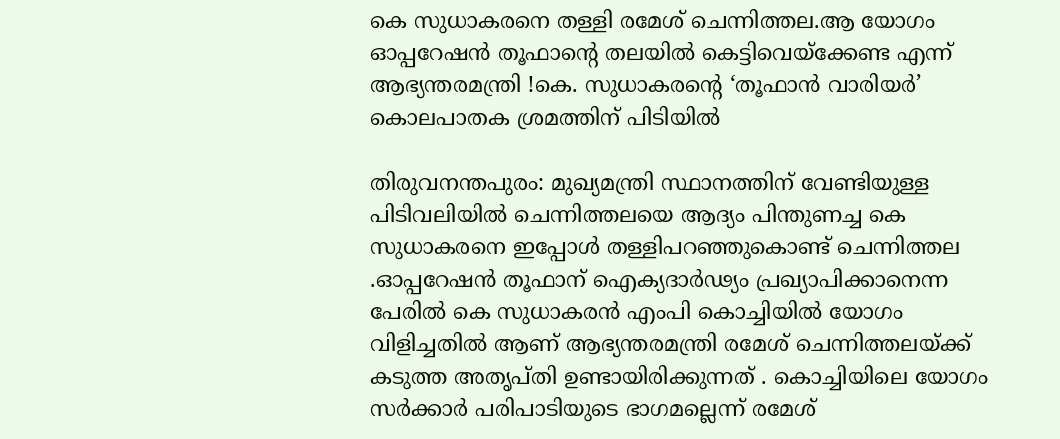കെ സുധാകരനെ തള്ളി രമേശ് ചെന്നിത്തല.ആ യോഗം ഓപ്പറേഷന്‍ തൂഫാന്റെ തലയില്‍ കെട്ടിവെയ്‌ക്കേണ്ട എന്ന് ആഭ്യന്തരമന്ത്രി !കെ. സുധാകരന്റെ ‘തൂഫാൻ വാരിയർ’ കൊലപാതക ശ്രമത്തിന് പിടിയിൽ

തിരുവനന്തപുരം: മുഖ്യമന്ത്രി സ്ഥാനത്തിന് വേണ്ടിയുള്ള പിടിവലിയിൽ ചെന്നിത്തലയെ ആദ്യം പിന്തുണച്ച കെ സുധാകരനെ ഇപ്പോൾ തള്ളിപറഞ്ഞുകൊണ്ട് ചെന്നിത്തല .ഓപ്പറേഷന്‍ തൂഫാന് ഐക്യദാര്‍ഢ്യം പ്രഖ്യാപിക്കാനെന്ന പേരില്‍ കെ സുധാകരന്‍ എംപി കൊച്ചിയില്‍ യോഗം വിളിച്ചതില്‍ ആണ് ആഭ്യന്തരമന്ത്രി രമേശ് ചെന്നിത്തലയ്ക്ക് കടുത്ത അതൃപ്തി ഉണ്ടായിരിക്കുന്നത് . കൊച്ചിയിലെ യോഗം സര്‍ക്കാര്‍ പരിപാടിയുടെ ഭാഗമല്ലെന്ന് രമേശ്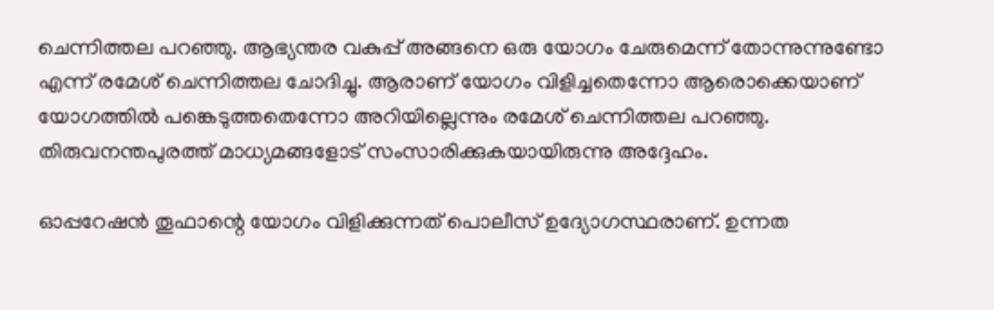ചെന്നിത്തല പറഞ്ഞു. ആഭ്യന്തര വകുപ്പ് അങ്ങനെ ഒരു യോഗം ചേരുമെന്ന് തോന്നുന്നുണ്ടോ എന്ന് രമേശ് ചെന്നിത്തല ചോദിച്ചു. ആരാണ് യോഗം വിളിച്ചതെന്നോ ആരൊക്കെയാണ് യോഗത്തില്‍ പങ്കെടുത്തതെന്നോ അറിയില്ലെന്നും രമേശ് ചെന്നിത്തല പറഞ്ഞു. തിരുവനന്തപുരത്ത് മാധ്യമങ്ങളോട് സംസാരിക്കുകയായിരുന്നു അദ്ദേഹം.

ഓപ്പറേഷന്‍ തൂഫാന്റെ യോഗം വിളിക്കുന്നത് പൊലീസ് ഉദ്യോഗസ്ഥരാണ്. ഉന്നത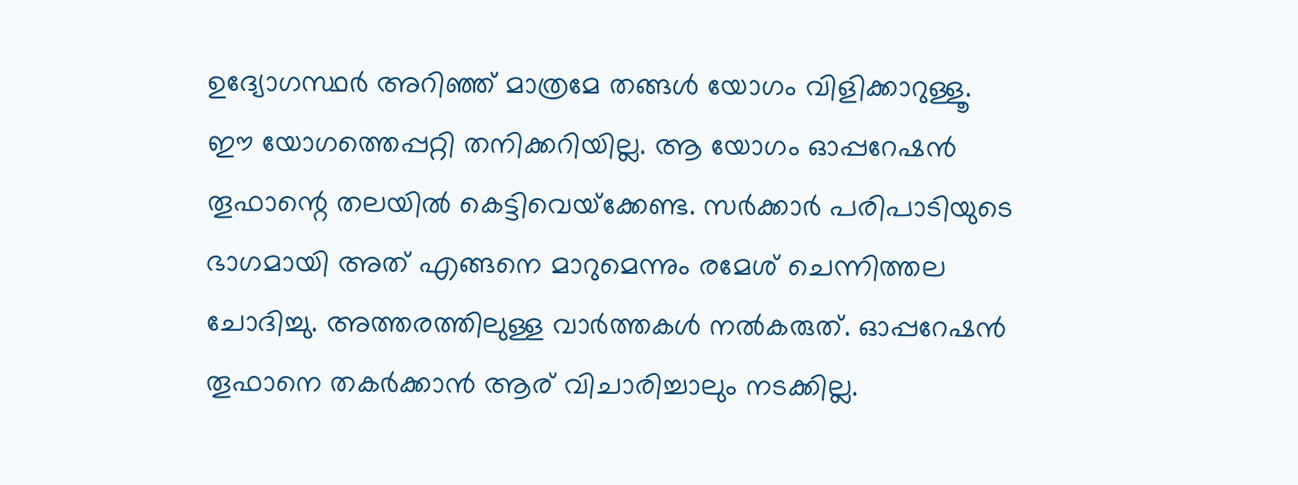ഉദ്യോഗസ്ഥര്‍ അറിഞ്ഞ് മാത്രമേ തങ്ങള്‍ യോഗം വിളിക്കാറുള്ളൂ. ഈ യോഗത്തെപ്പറ്റി തനിക്കറിയില്ല. ആ യോഗം ഓപ്പറേഷന്‍ തൂഫാന്റെ തലയില്‍ കെട്ടിവെയ്‌ക്കേണ്ട. സര്‍ക്കാര്‍ പരിപാടിയുടെ ഭാഗമായി അത് എങ്ങനെ മാറുമെന്നും രമേശ് ചെന്നിത്തല ചോദിച്ചു. അത്തരത്തിലുള്ള വാര്‍ത്തകള്‍ നല്‍കരുത്. ഓപ്പറേഷന്‍ തൂഫാനെ തകര്‍ക്കാന്‍ ആര് വിചാരിച്ചാലും നടക്കില്ല.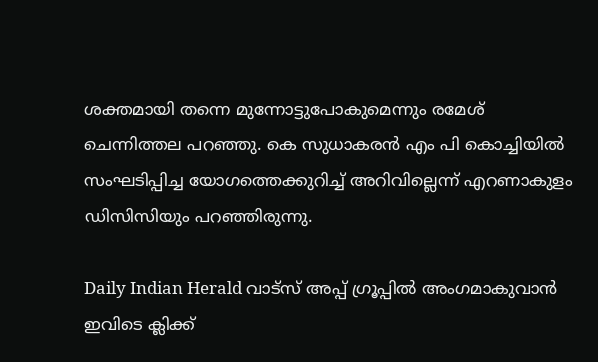ശക്തമായി തന്നെ മുന്നോട്ടുപോകുമെന്നും രമേശ് ചെന്നിത്തല പറഞ്ഞു. കെ സുധാകരന്‍ എം പി കൊച്ചിയില്‍ സംഘടിപ്പിച്ച യോഗത്തെക്കുറിച്ച് അറിവില്ലെന്ന് എറണാകുളം ഡിസിസിയും പറഞ്ഞിരുന്നു.

Daily Indian Herald വാട്സ് അപ്പ് ഗ്രൂപ്പിൽ അംഗമാകുവാൻ ഇവിടെ ക്ലിക്ക്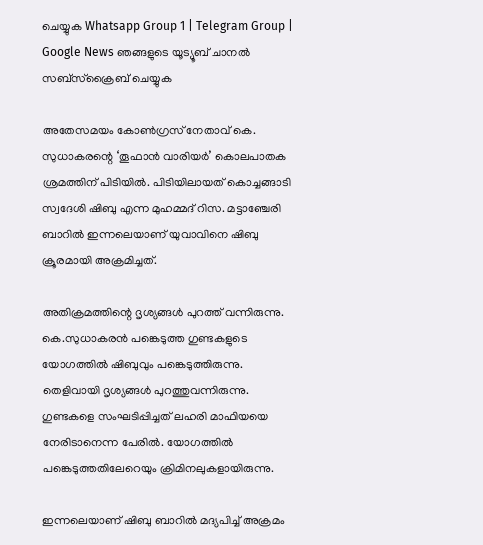ചെയ്യുക Whatsapp Group 1 | Telegram Group | Google News ഞങ്ങളുടെ യൂട്യൂബ് ചാനൽ സബ്സ്ക്രൈബ് ചെയ്യുക

അതേസമയം കോൺഗ്രസ് നേതാവ് കെ. സുധാകരന്റെ ‘തൂഫാൻ വാരിയർ’ കൊലപാതക ശ്രമത്തിന് പിടിയിൽ. പിടിയിലായത് കൊച്ചങ്ങാടി സ്വദേശി ഷിബു എന്ന മുഹമ്മദ് റിസ. മട്ടാഞ്ചേരി ബാറിൽ ഇന്നലെയാണ് യുവാവിനെ ഷിബു ക്രൂരമായി അക്രമിച്ചത്.

അതിക്രമത്തിന്റെ ദൃശ്യങ്ങൾ പുറത്ത് വന്നിരുന്നു. കെ.സുധാകരൻ പങ്കെടുത്ത ഗുണ്ടകളുടെ യോഗത്തിൽ ഷിബുവും പങ്കെടുത്തിരുന്നു. തെളിവായി ദൃശ്യങ്ങൾ പുറത്തുവന്നിരുന്നു. ഗുണ്ടകളെ സംഘടിപ്പിച്ചത് ലഹരി മാഫിയയെ നേരിടാനെന്ന പേരിൽ. യോഗത്തിൽ പങ്കെടുത്തതിലേറെയും ക്രിമിനലുകളായിരുന്നു.

ഇന്നലെയാണ് ഷിബു ബാറില്‍ മദ്യപിച്ച് അക്രമം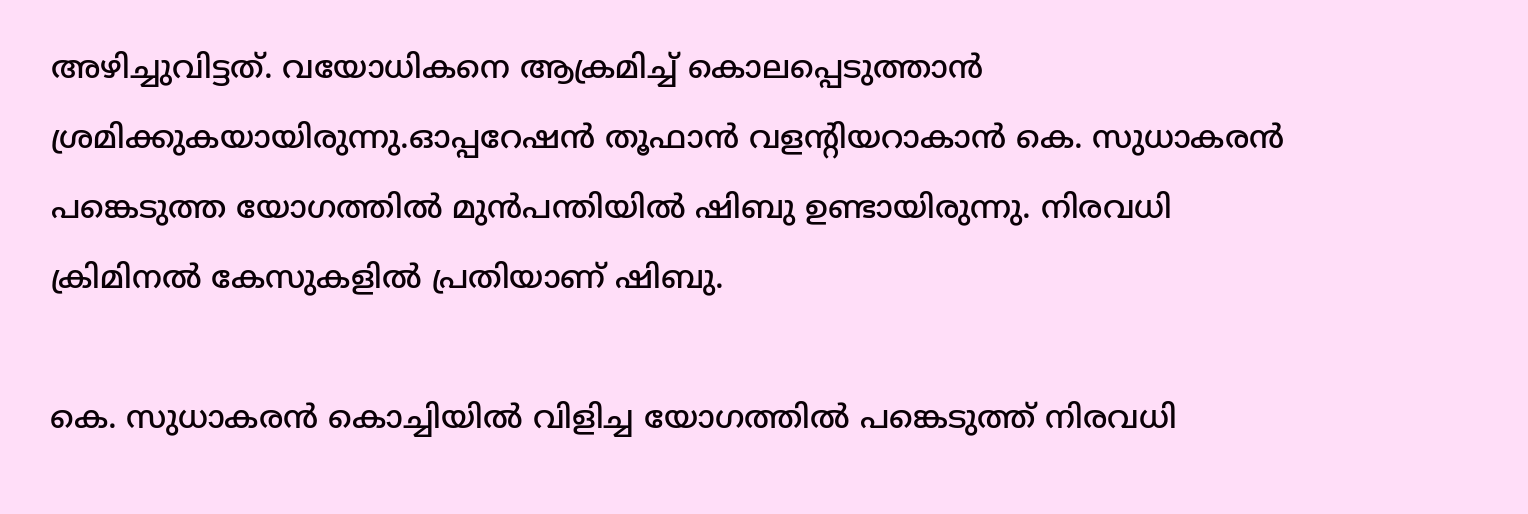അഴിച്ചുവിട്ടത്. വയോധികനെ ആക്രമിച്ച് കൊലപ്പെടുത്താന്‍ ശ്രമിക്കുകയായിരുന്നു.ഓപ്പറേഷന്‍ തൂഫാന്‍ വളന്റിയറാകാന്‍ കെ. സുധാകരന്‍ പങ്കെടുത്ത യോഗത്തില്‍ മുന്‍പന്തിയില്‍ ഷിബു ഉണ്ടായിരുന്നു. നിരവധി ക്രിമിനല്‍ കേസുകളില്‍ പ്രതിയാണ് ഷിബു.

കെ. സുധാകരൻ കൊച്ചിയിൽ വിളിച്ച യോഗത്തിൽ പങ്കെടുത്ത് നിരവധി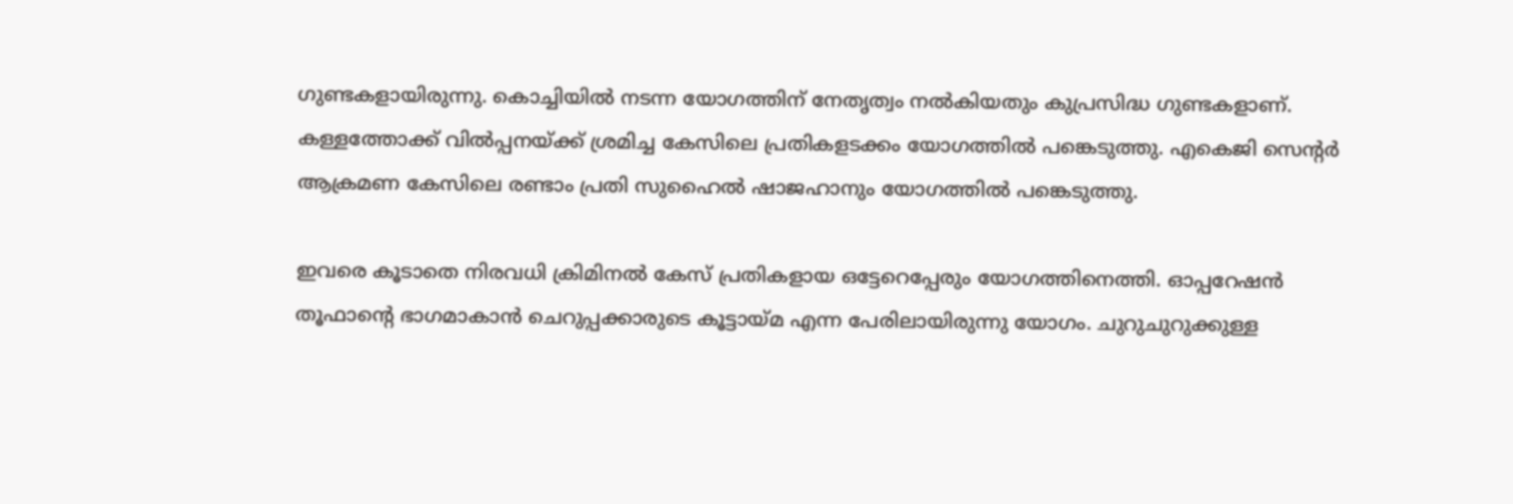ഗുണ്ടകളായിരുന്നു. കൊച്ചിയിൽ നടന്ന യോഗത്തിന് നേതൃത്വം നൽകിയതും കുപ്രസിദ്ധ ഗുണ്ടകളാണ്. കള്ളത്തോക്ക് വിൽപ്പനയ്ക്ക് ശ്രമിച്ച കേസിലെ പ്രതികളടക്കം യോഗത്തിൽ പങ്കെടുത്തു. എകെജി സെൻ്റർ ആക്രമണ കേസിലെ രണ്ടാം പ്രതി സുഹൈൽ ഷാജഹാനും യോഗത്തിൽ പങ്കെടുത്തു.

ഇവരെ കൂടാതെ നിരവധി ക്രിമിനൽ കേസ് പ്രതികളായ ഒട്ടേറെപ്പേരും യോഗത്തിനെത്തി. ഓപ്പറേഷൻ തൂഫാൻ്റെ ഭാഗമാകാൻ ചെറുപ്പക്കാരുടെ കൂട്ടായ്മ എന്ന പേരിലായിരുന്നു യോഗം. ചുറുചുറുക്കുള്ള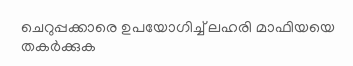ചെറുപ്പക്കാരെ ഉപയോഗിച്ച് ലഹരി മാഫിയയെ തകർക്കുക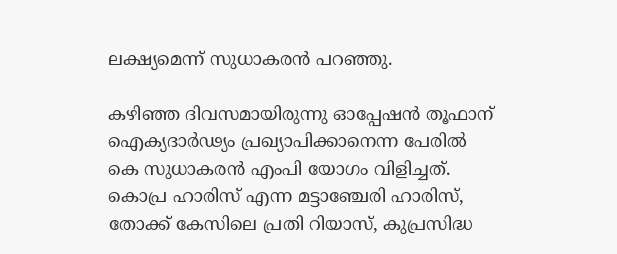ലക്ഷ്യമെന്ന് സുധാകരൻ പറഞ്ഞു.

കഴിഞ്ഞ ദിവസമായിരുന്നു ഓപ്പേഷന്‍ തൂഫാന് ഐക്യദാര്‍ഢ്യം പ്രഖ്യാപിക്കാനെന്ന പേരില്‍ കെ സുധാകരന്‍ എംപി യോഗം വിളിച്ചത്. കൊപ്ര ഹാരിസ് എന്ന മട്ടാഞ്ചേരി ഹാരിസ്, തോക്ക് കേസിലെ പ്രതി റിയാസ്, കുപ്രസിദ്ധ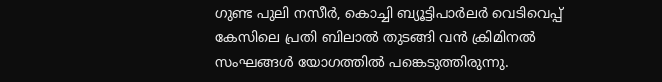ഗുണ്ട പുലി നസീര്‍, കൊച്ചി ബ്യൂട്ടിപാര്‍ലര്‍ വെടിവെപ്പ് കേസിലെ പ്രതി ബിലാല്‍ തുടങ്ങി വന്‍ ക്രിമിനല്‍ സംഘങ്ങള്‍ യോഗത്തില്‍ പങ്കെടുത്തിരുന്നു.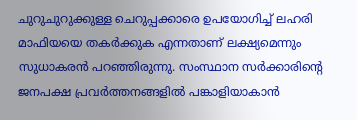ചുറുചുറുക്കുള്ള ചെറുപ്പക്കാരെ ഉപയോഗിച്ച് ലഹരി മാഫിയയെ തകര്‍ക്കുക എന്നതാണ് ലക്ഷ്യമെന്നും സുധാകരന്‍ പറഞ്ഞിരുന്നു. സംസ്ഥാന സര്‍ക്കാരിന്റെ ജനപക്ഷ പ്രവര്‍ത്തനങ്ങളില്‍ പങ്കാളിയാകാന്‍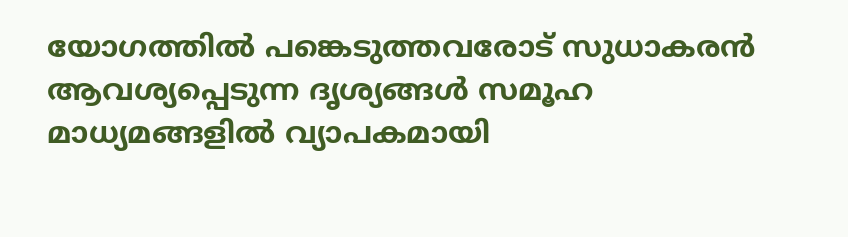യോഗത്തില്‍ പങ്കെടുത്തവരോട് സുധാകരന്‍ ആവശ്യപ്പെടുന്ന ദൃശ്യങ്ങള്‍ സമൂഹ മാധ്യമങ്ങളില്‍ വ്യാപകമായി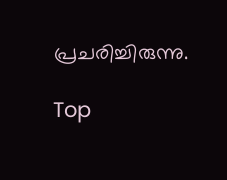പ്രചരിച്ചിരുന്നു.

Top